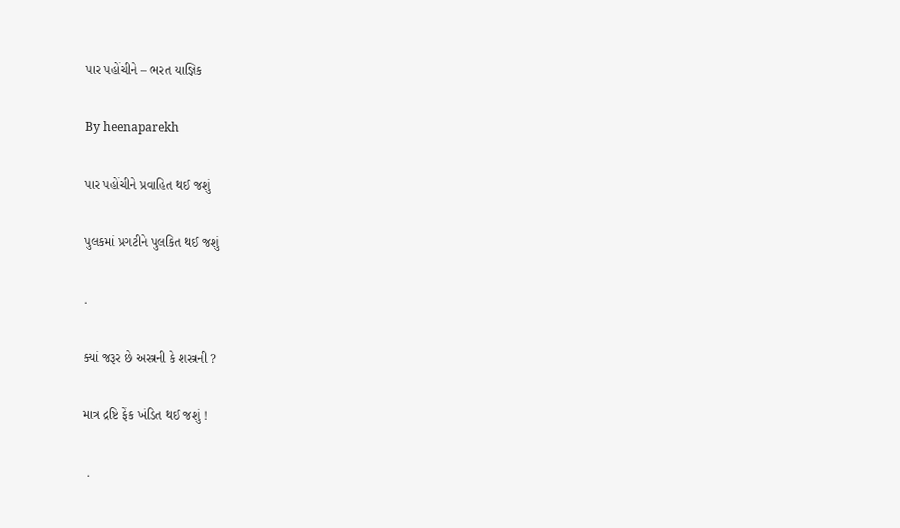પાર પહોંચીને – ભરત યાજ્ઞિક

By heenaparekh

પાર પહોંચીને પ્રવાહિત થઈ જશું

પુલકમાં પ્રગટીને પુલકિત થઈ જશું

.

ક્યાં જરૂર છે અસ્ત્રની કે શસ્ત્રની ?

માત્ર દ્રષ્ટિ ફેંક ખંડિત થઈ જશું !

 .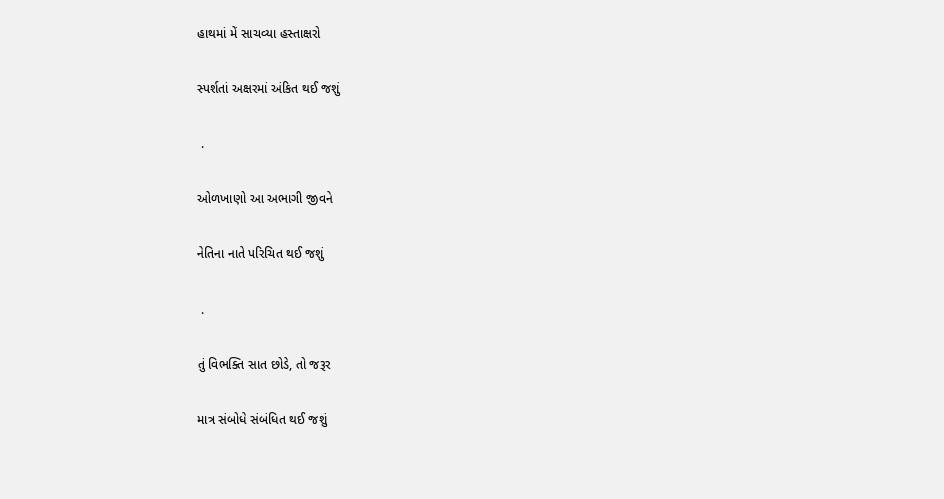હાથમાં મેં સાચવ્યા હસ્તાક્ષરો

સ્પર્શતાં અક્ષરમાં અંકિત થઈ જશું

 .

ઓળખાણો આ અભાગી જીવને

નેતિના નાતે પરિચિત થઈ જશું

 .

તું વિભક્તિ સાત છોડે, તો જરૂર

માત્ર સંબોધે સંબંધિત થઈ જશું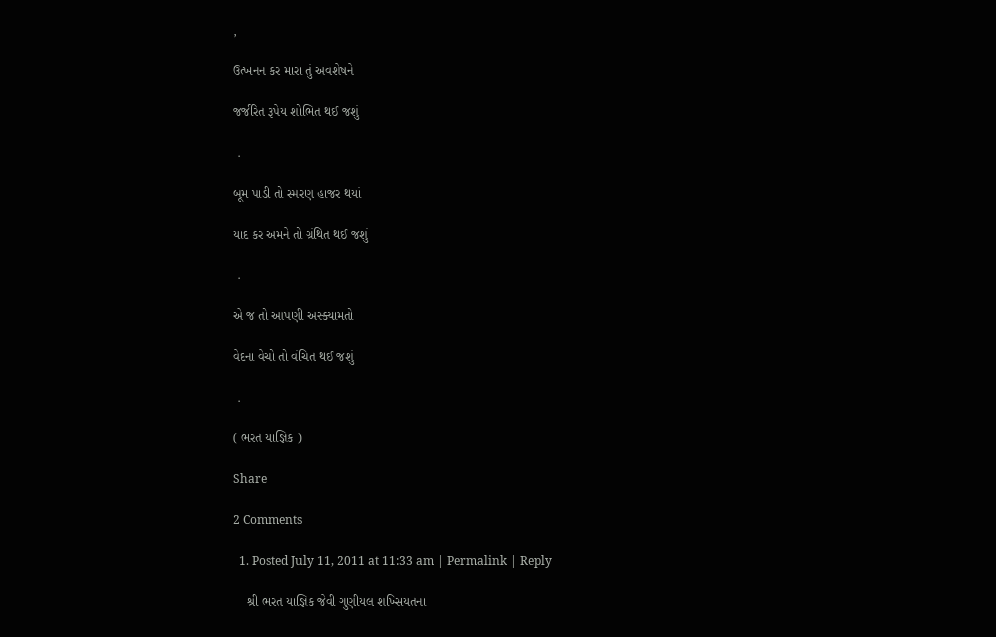,

ઉત્ખનન કર મારા તું અવશેષને

જર્જરિત રૂપેય શોભિત થઈ જશું

 .

બૂમ પાડી તો સ્મરણ હાજર થયાં

યાદ કર અમને તો ગ્રંથિત થઈ જશું

 .

એ જ તો આપણી અસ્ક્યામતો

વેદના વેચો તો વંચિત થઈ જશું

 .

( ભરત યાજ્ઞિક )

Share

2 Comments

  1. Posted July 11, 2011 at 11:33 am | Permalink | Reply

    શ્રી ભરત યાજ્ઞિક જેવી ગુણીયલ શખ્સિયતના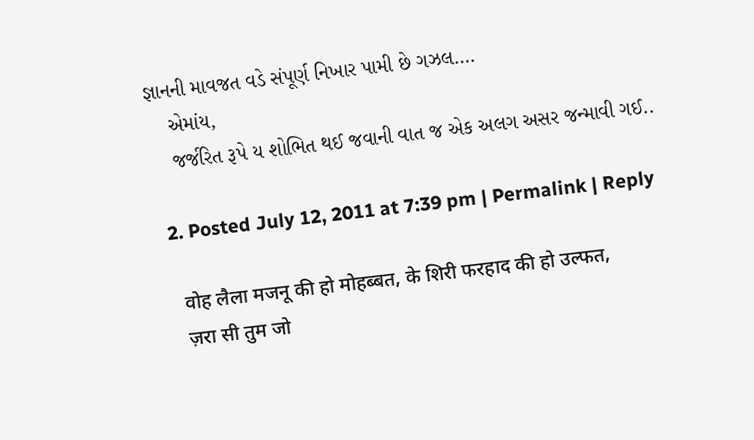જ્ઞાનની માવજત વડે સંપૂર્ણ નિખાર પામી છે ગઝલ….
    એમાંય,
    જર્જરિત રૂપે ય શોભિત થઈ જવાની વાત જ એક અલગ અસર જન્માવી ગઈ..

  2. Posted July 12, 2011 at 7:39 pm | Permalink | Reply

    वोह लैला मजनू की हो मोहब्बत, के शिरी फरहाद की हो उल्फत,
    ज़रा सी तुम जो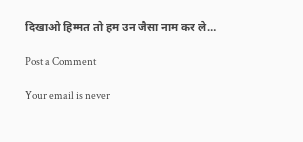दिखाओ हिम्मत तो हम उन जैसा नाम कर ले…

Post a Comment

Your email is never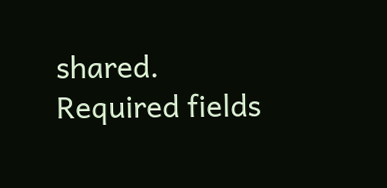shared. Required fields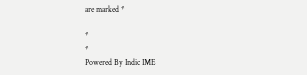are marked *

*
*
Powered By Indic IME